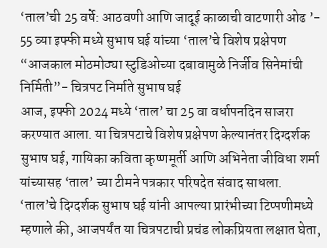‘ताल’ची 25 वर्षे: आठवणी आणि जादूई काळाची वाटणारी ओढ ’- 55 व्या इफ्फी मध्ये सुभाष घई यांच्या ‘ताल’चे विशेष प्रक्षेपण
“आजकाल मोठमोठ्या स्टुडिओच्या दबावामुळे निर्जीव सिनेमांची निर्मिती”- चित्रपट निर्माते सुभाष घई
आज, इफ्फी 2024 मध्ये ‘ताल’ चा 25 वा वर्धापनदिन साजरा करण्यात आला. या चित्रपटाचे विशेष प्रक्षेपण केल्यानंतर दिग्दर्शक सुभाष घई, गायिका कविता कृष्णमूर्ती आणि अभिनेता जीविधा शर्मा यांच्यासह ‘ताल’ च्या टीमने पत्रकार परिषदेत संवाद साधला.
‘ताल’चे दिग्दर्शक सुभाष घई यांनी आपल्या प्रारंभीच्या टिप्पणीमध्ये म्हणाले की, आजपर्यंत या चित्रपटाची प्रचंड लोकप्रियता लक्षात घेता,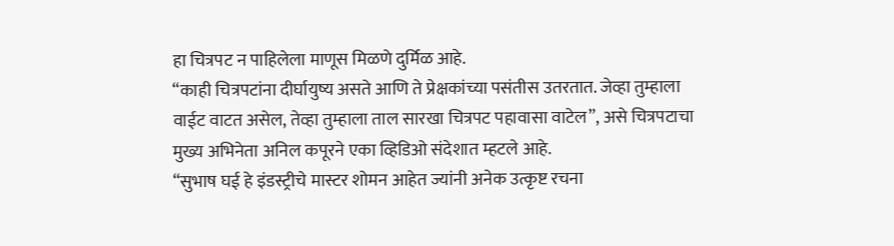हा चित्रपट न पाहिलेला माणूस मिळणे दुर्मिळ आहे.
“काही चित्रपटांना दीर्घायुष्य असते आणि ते प्रेक्षकांच्या पसंतीस उतरतात. जेव्हा तुम्हाला वाईट वाटत असेल, तेव्हा तुम्हाला ताल सारखा चित्रपट पहावासा वाटेल”, असे चित्रपटाचा मुख्य अभिनेता अनिल कपूरने एका व्हिडिओ संदेशात म्हटले आहे.
“सुभाष घई हे इंडस्ट्रीचे मास्टर शोमन आहेत ज्यांनी अनेक उत्कृष्ट रचना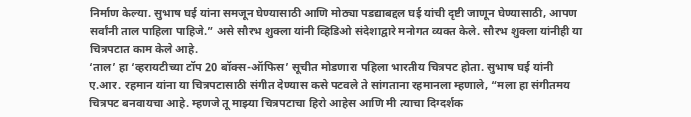निर्माण केल्या. सुभाष घई यांना समजून घेण्यासाठी आणि मोठ्या पडद्याबद्दल घई यांची दृष्टी जाणून घेण्यासाठी, आपण सर्वांनी ताल पाहिला पाहिजे.” असे सौरभ शुक्ला यांनी व्हिडिओ संदेशाद्वारे मनोगत व्यक्त केले. सौरभ शुक्ला यांनीही या चित्रपटात काम केले आहे.
‘ताल’ हा ‘व्हरायटीच्या टॉप 20 बॉक्स-ऑफिस’ सूचीत मोडणारा पहिला भारतीय चित्रपट होता. सुभाष घई यांनी ए.आर. रहमान यांना या चित्रपटासाठी संगीत देण्यास कसे पटवले ते सांगताना रहमानला म्हणाले, “मला हा संगीतमय चित्रपट बनवायचा आहे. म्हणजे तू माझ्या चित्रपटाचा हिरो आहेस आणि मी त्याचा दिग्दर्शक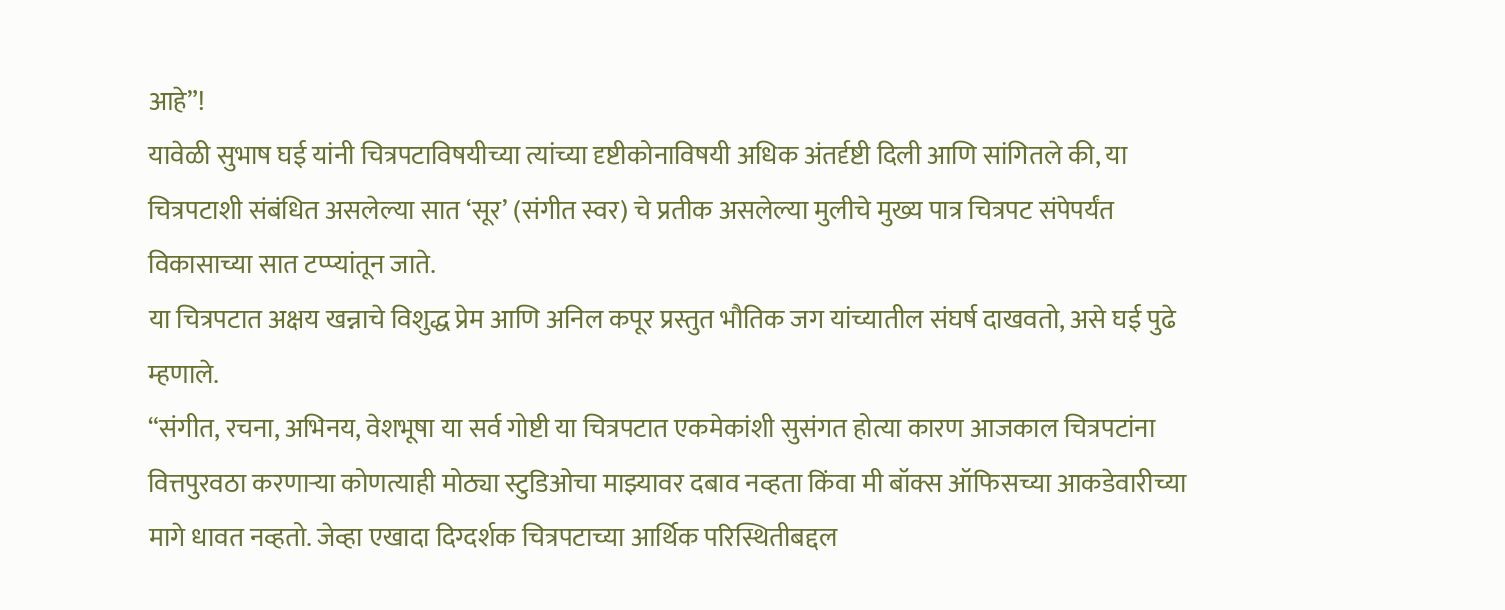आहे”!
यावेळी सुभाष घई यांनी चित्रपटाविषयीच्या त्यांच्या दृष्टीकोनाविषयी अधिक अंतर्दृष्टी दिली आणि सांगितले की, या चित्रपटाशी संबंधित असलेल्या सात ‘सूर’ (संगीत स्वर) चे प्रतीक असलेल्या मुलीचे मुख्य पात्र चित्रपट संपेपर्यंत विकासाच्या सात टप्प्यांतून जाते.
या चित्रपटात अक्षय खन्नाचे विशुद्ध प्रेम आणि अनिल कपूर प्रस्तुत भौतिक जग यांच्यातील संघर्ष दाखवतो, असे घई पुढे म्हणाले.
“संगीत, रचना, अभिनय, वेशभूषा या सर्व गोष्टी या चित्रपटात एकमेकांशी सुसंगत होत्या कारण आजकाल चित्रपटांना वित्तपुरवठा करणाऱ्या कोणत्याही मोठ्या स्टुडिओचा माझ्यावर दबाव नव्हता किंवा मी बॉक्स ऑफिसच्या आकडेवारीच्या मागे धावत नव्हतो. जेव्हा एखादा दिग्दर्शक चित्रपटाच्या आर्थिक परिस्थितीबद्दल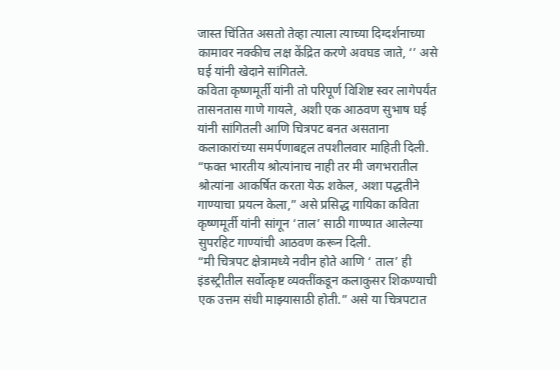जास्त चिंतित असतो तेव्हा त्याला त्याच्या दिग्दर्शनाच्या कामावर नक्कीच लक्ष केंद्रित करणे अवघड जाते, ‘’ असे घई यांनी खेदाने सांगितले.
कविता कृष्णमूर्ती यांनी तो परिपूर्ण विशिष्ट स्वर लागेपर्यंत तासनतास गाणे गायले, अशी एक आठवण सुभाष घई यांनी सांगितली आणि चित्रपट बनत असताना कलाकारांच्या समर्पणाबद्दल तपशीलवार माहिती दिली.
“फक्त भारतीय श्रोत्यांनाच नाही तर मी जगभरातील श्रोत्यांना आकर्षित करता येऊ शकेल, अशा पद्धतीने गाण्याचा प्रयत्न केला,” असे प्रसिद्ध गायिका कविता कृष्णमूर्ती यांनी सांगून ‘ताल’ साठी गाण्यात आलेल्या सुपरहिट गाण्यांची आठवण करून दिली.
“मी चित्रपट क्षेत्रामध्ये नवीन होते आणि ‘ ताल’ ही इंडस्ट्रीतील सर्वोत्कृष्ट व्यक्तींकडून कलाकुसर शिकण्याची एक उत्तम संधी माझ्यासाठी होती.” असे या चित्रपटात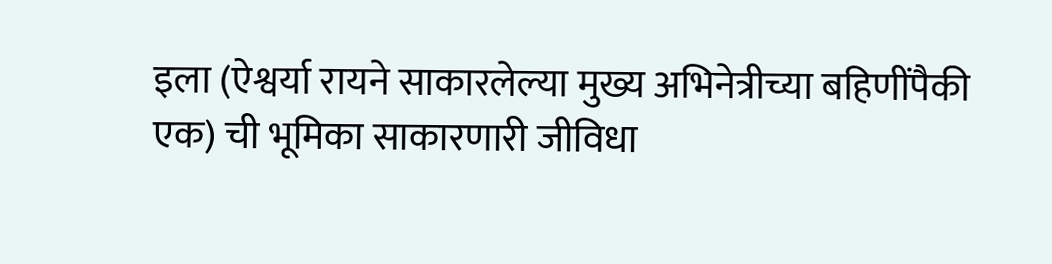इला (ऐश्वर्या रायने साकारलेल्या मुख्य अभिनेत्रीच्या बहिणींपैकी एक) ची भूमिका साकारणारी जीविधा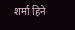शर्मा हिने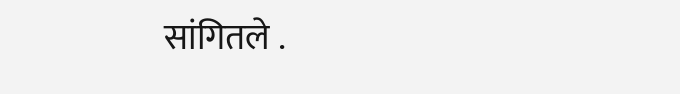सांगितले .